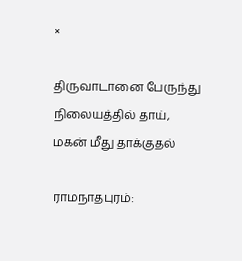×

திருவாடானை பேருந்து நிலையத்தில் தாய், மகன் மீது தாக்குதல்

ராமநாதபுரம்: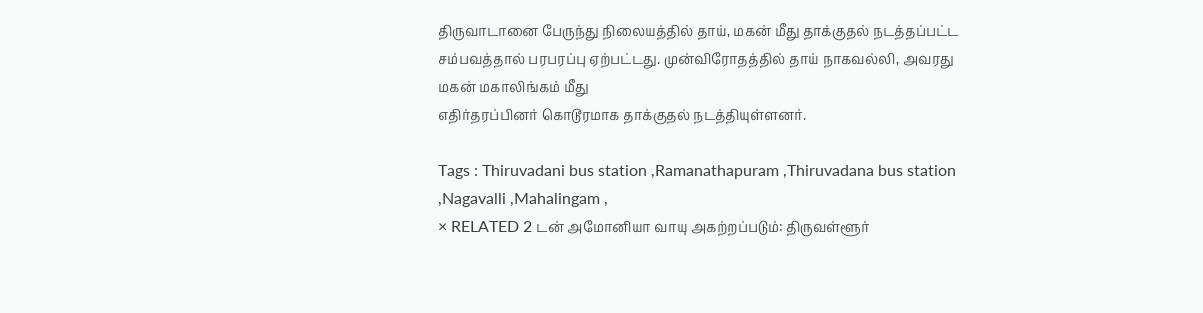திருவாடானை பேருந்து நிலையத்தில் தாய், மகன் மீது தாக்குதல் நடத்தப்பட்ட சம்பவத்தால் பரபரப்பு ஏற்பட்டது. முன்விரோதத்தில் தாய் நாகவல்லி, அவரது மகன் மகாலிங்கம் மீது
எதிர்தரப்பினர் கொடூரமாக தாக்குதல் நடத்தியுள்ளனர்.

Tags : Thiruvadani bus station ,Ramanathapuram ,Thiruvadana bus station ,Nagavalli ,Mahalingam ,
× RELATED 2 டன் அமோனியா வாயு அகற்றப்படும்: திருவள்ளூர்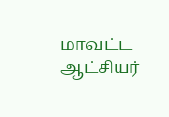மாவட்ட ஆட்சியர்